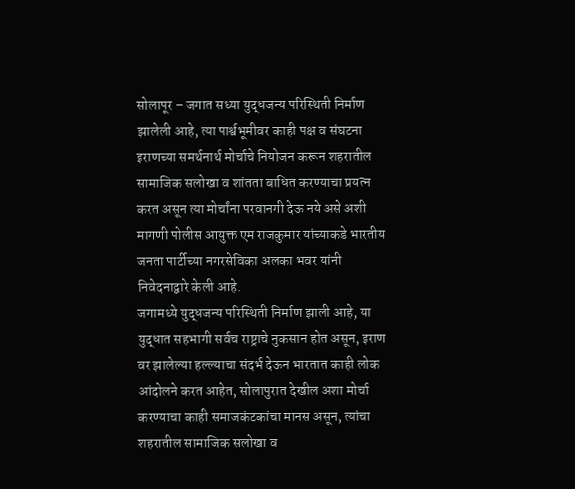सोलापूर – जगात सध्या युद्धजन्य परिस्थिती निर्माण झालेली आहे, त्या पार्श्वभूमीवर काही पक्ष व संघटना इराणच्या समर्थनार्थ मोर्चाचे नियोजन करून शहरातील सामाजिक सलोखा व शांतता बाधित करण्याचा प्रयत्न करत असून त्या मोर्चांना परवानगी देऊ नये असे अशी मागणी पोलीस आयुक्त एम राजकुमार यांच्याकडे भारतीय जनता पार्टीच्या नगरसेविका अलका भवर यांनी निवेदनाद्वारे केली आहे.
जगामध्ये युद्धजन्य परिस्थिती निर्माण झाली आहे, या युद्धात सहभागी सर्वच राष्ट्राचे नुकसान होत असून, इराण वर झालेल्या हल्ल्याचा संदर्भ देऊन भारतात काही लोक आंदोलने करत आहेत, सोलापुरात देखील अशा मोर्चा करण्याचा काही समाजकंटकांचा मानस असून, त्यांचा शहरातील सामाजिक सलोखा व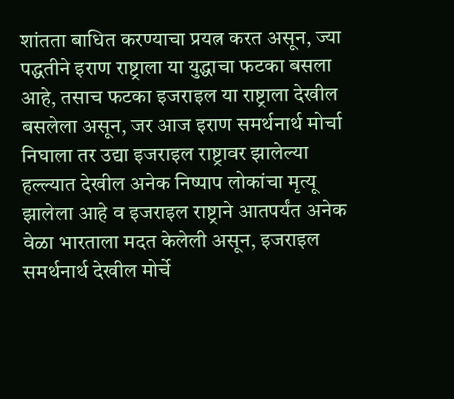शांतता बाधित करण्याचा प्रयत्न करत असून, ज्या पद्धतीने इराण राष्ट्राला या युद्धाचा फटका बसला आहे, तसाच फटका इजराइल या राष्ट्राला देखील बसलेला असून, जर आज इराण समर्थनार्थ मोर्चा निघाला तर उद्या इजराइल राष्ट्रावर झालेल्या हल्ल्यात देखील अनेक निष्पाप लोकांचा मृत्यू झालेला आहे व इजराइल राष्ट्राने आतपर्यंत अनेक वेळा भारताला मदत केलेली असून, इजराइल समर्थनार्थ देखील मोर्चे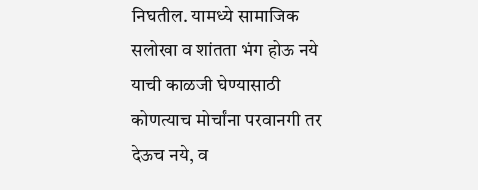निघतील. यामध्ये सामाजिक सलोखा व शांतता भंग होऊ नये याची काळजी घेण्यासाठी कोणत्याच मोर्चांना परवानगी तर देऊच नये, व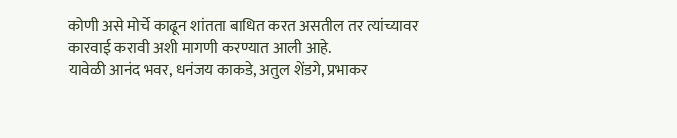कोणी असे मोर्चे काढून शांतता बाधित करत असतील तर त्यांच्यावर कारवाई करावी अशी मागणी करण्यात आली आहे.
यावेळी आनंद भवर, धनंजय काकडे, अतुल शेंडगे, प्रभाकर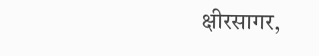क्षीरसागर,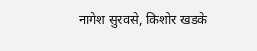नागेश सुरवसे, किशोर खडके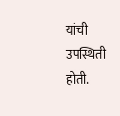यांची उपस्थिती होती.